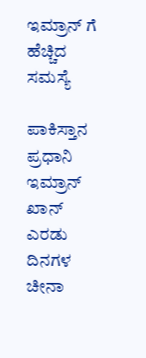ಇಮ್ರಾನ್ ಗೆ ಹೆಚ್ಚಿದ ಸಮಸ್ಯೆ

ಪಾಕಿಸ್ತಾನ ಪ್ರಧಾನಿ ಇಮ್ರಾನ್ ಖಾನ್ ಎರಡು ದಿನಗಳ ಚೀನಾ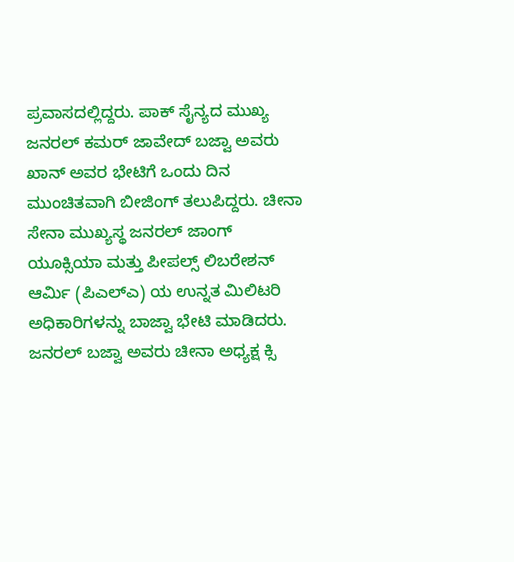ಪ್ರವಾಸದಲ್ಲಿದ್ದರು. ಪಾಕ್ ಸೈನ್ಯದ ಮುಖ್ಯ ಜನರಲ್ ಕಮರ್ ಜಾವೇದ್ ಬಜ್ವಾ ಅವರು ಖಾನ್ ಅವರ ಭೇಟಿಗೆ ಒಂದು ದಿನ ಮುಂಚಿತವಾಗಿ ಬೀಜಿಂಗ್ ತಲುಪಿದ್ದರು. ಚೀನಾ ಸೇನಾ ಮುಖ್ಯಸ್ಥ ಜನರಲ್ ಜಾಂಗ್ ಯೂಕ್ಸಿಯಾ ಮತ್ತು ಪೀಪಲ್ಸ್ ಲಿಬರೇಶನ್ ಆರ್ಮಿ (ಪಿಎಲ್‌ಎ) ಯ ಉನ್ನತ ಮಿಲಿಟರಿ ಅಧಿಕಾರಿಗಳನ್ನು ಬಾಜ್ವಾ ಭೇಟಿ ಮಾಡಿದರು. ಜನರಲ್ ಬಜ್ವಾ ಅವರು ಚೀನಾ ಅಧ್ಯಕ್ಷ ಕ್ಸಿ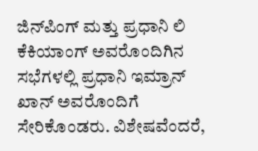ಜಿನ್‌ಪಿಂಗ್ ಮತ್ತು ಪ್ರಧಾನಿ ಲಿ ಕೆಕಿಯಾಂಗ್ ಅವರೊಂದಿಗಿನ ಸಭೆಗಳಲ್ಲಿ ಪ್ರಧಾನಿ ಇಮ್ರಾನ್ ಖಾನ್ ಅವರೊಂದಿಗೆ ಸೇರಿಕೊಂಡರು. ವಿಶೇಷವೆಂದರೆ,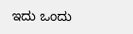ಇದು ಒಂದು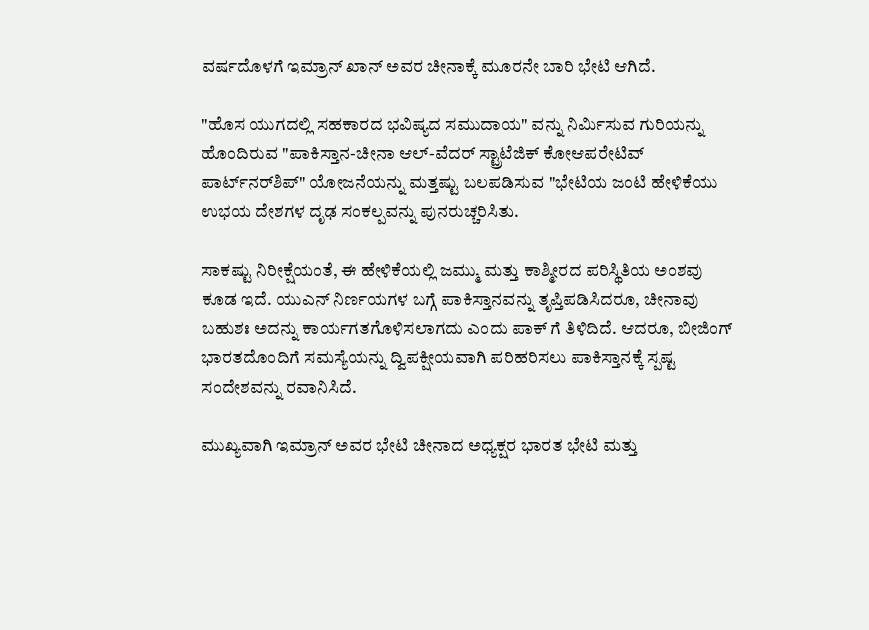ವರ್ಷದೊಳಗೆ ಇಮ್ರಾನ್ ಖಾನ್ ಅವರ ಚೀನಾಕ್ಕೆ ಮೂರನೇ ಬಾರಿ ಭೇಟಿ ಆಗಿದೆ.

"ಹೊಸ ಯುಗದಲ್ಲಿ ಸಹಕಾರದ ಭವಿಷ್ಯದ ಸಮುದಾಯ" ವನ್ನು ನಿರ್ಮಿಸುವ ಗುರಿಯನ್ನು ಹೊಂದಿರುವ "ಪಾಕಿಸ್ತಾನ-ಚೀನಾ ಆಲ್-ವೆದರ್ ಸ್ಟ್ರಾಟೆಜಿಕ್ ಕೋಆಪರೇಟಿವ್ ಪಾರ್ಟ್‌ನರ್‌ಶಿಪ್" ಯೋಜನೆಯನ್ನು ಮತ್ತಷ್ಟು ಬಲಪಡಿಸುವ "ಭೇಟಿಯ ಜಂಟಿ ಹೇಳಿಕೆಯು ಉಭಯ ದೇಶಗಳ ದೃಢ ಸಂಕಲ್ಪವನ್ನು ಪುನರುಚ್ಚರಿಸಿತು.

ಸಾಕಷ್ಟು ನಿರೀಕ್ಷೆಯಂತೆ, ಈ ಹೇಳಿಕೆಯಲ್ಲಿ ಜಮ್ಮು ಮತ್ತು ಕಾಶ್ಮೀರದ ಪರಿಸ್ಥಿತಿಯ ಅಂಶವು ಕೂಡ ಇದೆ. ಯುಎನ್ ನಿರ್ಣಯಗಳ ಬಗ್ಗೆ ಪಾಕಿಸ್ತಾನವನ್ನು ತೃಪ್ತಿಪಡಿಸಿದರೂ, ಚೀನಾವು ಬಹುಶಃ ಅದನ್ನು ಕಾರ್ಯಗತಗೊಳಿಸಲಾಗದು ಎಂದು ಪಾಕ್ ಗೆ ತಿಳಿದಿದೆ. ಆದರೂ, ಬೀಜಿಂಗ್ ಭಾರತದೊಂದಿಗೆ ಸಮಸ್ಯೆಯನ್ನು ದ್ವಿಪಕ್ಷೀಯವಾಗಿ ಪರಿಹರಿಸಲು ಪಾಕಿಸ್ತಾನಕ್ಕೆ ಸ್ಪಷ್ಟ ಸಂದೇಶವನ್ನು ರವಾನಿಸಿದೆ.

ಮುಖ್ಯವಾಗಿ ಇಮ್ರಾನ್ ಅವರ ಭೇಟಿ ಚೀನಾದ ಅಧ್ಯಕ್ಷರ ಭಾರತ ಭೇಟಿ ಮತ್ತು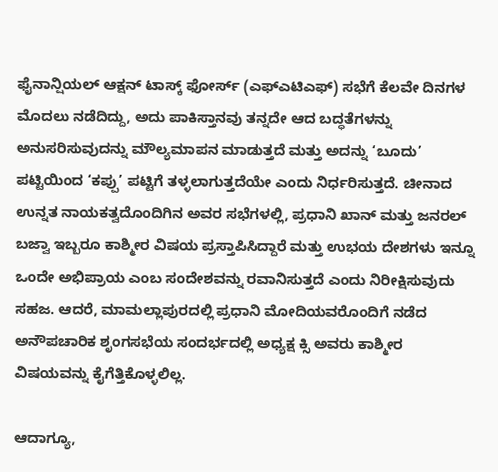ಫೈನಾನ್ಷಿಯಲ್ ಆಕ್ಷನ್ ಟಾಸ್ಕ್ ಫೋರ್ಸ್ (ಎಫ್‌ಎಟಿಎಫ್) ಸಭೆಗೆ ಕೆಲವೇ ದಿನಗಳ ಮೊದಲು ನಡೆದಿದ್ದು, ಅದು ಪಾಕಿಸ್ತಾನವು ತನ್ನದೇ ಆದ ಬದ್ಧತೆಗಳನ್ನು ಅನುಸರಿಸುವುದನ್ನು ಮೌಲ್ಯಮಾಪನ ಮಾಡುತ್ತದೆ ಮತ್ತು ಅದನ್ನು ‘ಬೂದು’ ಪಟ್ಟಿಯಿಂದ ‘ಕಪ್ಪು’ ಪಟ್ಟಿಗೆ ತಳ್ಳಲಾಗುತ್ತದೆಯೇ ಎಂದು ನಿರ್ಧರಿಸುತ್ತದೆ. ಚೀನಾದ ಉನ್ನತ ನಾಯಕತ್ವದೊಂದಿಗಿನ ಅವರ ಸಭೆಗಳಲ್ಲಿ, ಪ್ರಧಾನಿ ಖಾನ್ ಮತ್ತು ಜನರಲ್ ಬಜ್ವಾ ಇಬ್ಬರೂ ಕಾಶ್ಮೀರ ವಿಷಯ ಪ್ರಸ್ತಾಪಿಸಿದ್ದಾರೆ ಮತ್ತು ಉಭಯ ದೇಶಗಳು ಇನ್ನೂ ಒಂದೇ ಅಭಿಪ್ರಾಯ ಎಂಬ ಸಂದೇಶವನ್ನು ರವಾನಿಸುತ್ತದೆ ಎಂದು ನಿರೀಕ್ಷಿಸುವುದು ಸಹಜ. ಆದರೆ, ಮಾಮಲ್ಲಾಪುರದಲ್ಲಿ ಪ್ರಧಾನಿ ಮೋದಿಯವರೊಂದಿಗೆ ನಡೆದ ಅನೌಪಚಾರಿಕ ಶೃಂಗಸಭೆಯ ಸಂದರ್ಭದಲ್ಲಿ ಅಧ್ಯಕ್ಷ ಕ್ಸಿ ಅವರು ಕಾಶ್ಮೀರ ವಿಷಯವನ್ನು ಕೈಗೆತ್ತಿಕೊಳ್ಳಲಿಲ್ಲ.

ಆದಾಗ್ಯೂ,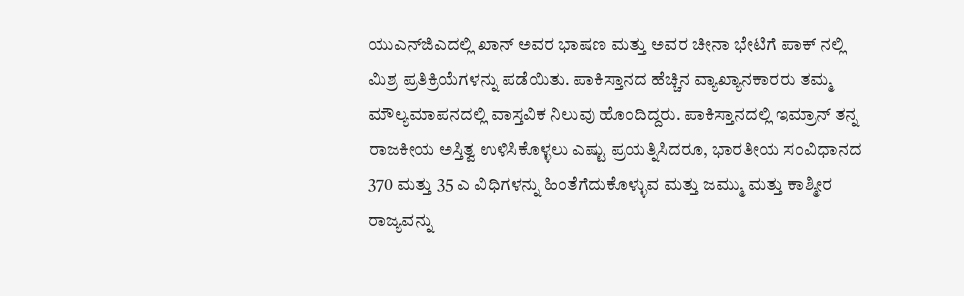ಯುಎನ್‌ಜಿಎದಲ್ಲಿ ಖಾನ್ ಅವರ ಭಾಷಣ ಮತ್ತು ಅವರ ಚೀನಾ ಭೇಟಿಗೆ ಪಾಕ್ ನಲ್ಲಿ ಮಿಶ್ರ ಪ್ರತಿಕ್ರಿಯೆಗಳನ್ನು ಪಡೆಯಿತು. ಪಾಕಿಸ್ತಾನದ ಹೆಚ್ಚಿನ ವ್ಯಾಖ್ಯಾನಕಾರರು ತಮ್ಮ ಮೌಲ್ಯಮಾಪನದಲ್ಲಿ ವಾಸ್ತವಿಕ ನಿಲುವು ಹೊಂದಿದ್ದರು. ಪಾಕಿಸ್ತಾನದಲ್ಲಿ ಇಮ್ರಾನ್ ತನ್ನ ರಾಜಕೀಯ ಅಸ್ತಿತ್ವ ಉಳಿಸಿಕೊಳ್ಳಲು ಎಷ್ಟು ಪ್ರಯತ್ನಿಸಿದರೂ, ಭಾರತೀಯ ಸಂವಿಧಾನದ 370 ಮತ್ತು 35 ಎ ವಿಧಿಗಳನ್ನು ಹಿಂತೆಗೆದುಕೊಳ್ಳುವ ಮತ್ತು ಜಮ್ಮು ಮತ್ತು ಕಾಶ್ಮೀರ ರಾಜ್ಯವನ್ನು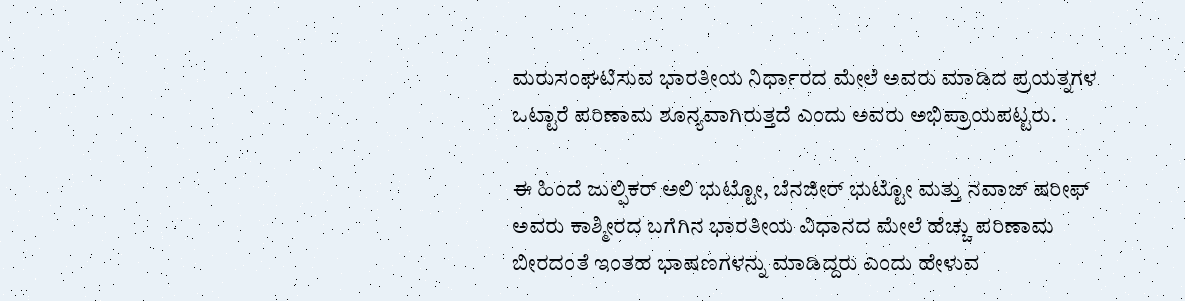ಮರುಸಂಘಟಿಸುವ ಭಾರತೀಯ ನಿರ್ಧಾರದ ಮೇಲೆ ಅವರು ಮಾಡಿದ ಪ್ರಯತ್ನಗಳ ಒಟ್ಟಾರೆ ಪರಿಣಾಮ ಶೂನ್ಯವಾಗಿರುತ್ತದೆ ಎಂದು ಅವರು ಅಭಿಪ್ರಾಯಪಟ್ಟರು.

ಈ ಹಿಂದೆ ಜುಲ್ಫಿಕರ್ ಅಲಿ ಭುಟ್ಟೋ, ಬೆನಜೀರ್ ಭುಟ್ಟೋ ಮತ್ತು ನವಾಜ್ ಷರೀಫ್ ಅವರು ಕಾಶ್ಮೀರದ ಬಗೆಗಿನ ಭಾರತೀಯ ವಿಧಾನದ ಮೇಲೆ ಹೆಚ್ಚು ಪರಿಣಾಮ ಬೀರದಂತೆ ಇಂತಹ ಭಾಷಣಗಳನ್ನು ಮಾಡಿದ್ದರು ಎಂದು ಹೇಳುವ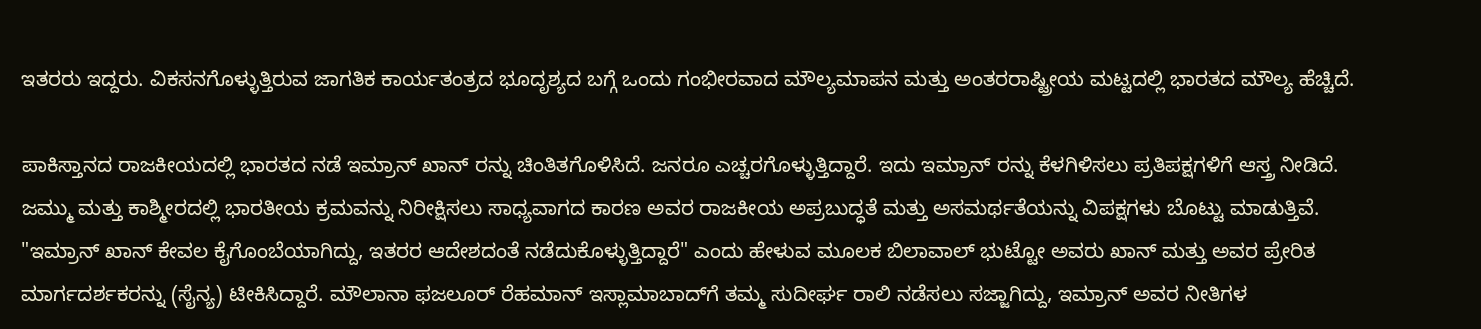ಇತರರು ಇದ್ದರು. ವಿಕಸನಗೊಳ್ಳುತ್ತಿರುವ ಜಾಗತಿಕ ಕಾರ್ಯತಂತ್ರದ ಭೂದೃಶ್ಯದ ಬಗ್ಗೆ ಒಂದು ಗಂಭೀರವಾದ ಮೌಲ್ಯಮಾಪನ ಮತ್ತು ಅಂತರರಾಷ್ಟ್ರೀಯ ಮಟ್ಟದಲ್ಲಿ ಭಾರತದ ಮೌಲ್ಯ ಹೆಚ್ಚಿದೆ.

ಪಾಕಿಸ್ತಾನದ ರಾಜಕೀಯದಲ್ಲಿ ಭಾರತದ ನಡೆ ಇಮ್ರಾನ್ ಖಾನ್ ರನ್ನು ಚಿಂತಿತಗೊಳಿಸಿದೆ. ಜನರೂ ಎಚ್ಚರಗೊಳ್ಳುತ್ತಿದ್ದಾರೆ. ಇದು ಇಮ್ರಾನ್ ರನ್ನು ಕೆಳಗಿಳಿಸಲು ಪ್ರತಿಪಕ್ಷಗಳಿಗೆ ಆಸ್ತ್ರ ನೀಡಿದೆ. ಜಮ್ಮು ಮತ್ತು ಕಾಶ್ಮೀರದಲ್ಲಿ ಭಾರತೀಯ ಕ್ರಮವನ್ನು ನಿರೀಕ್ಷಿಸಲು ಸಾಧ್ಯವಾಗದ ಕಾರಣ ಅವರ ರಾಜಕೀಯ ಅಪ್ರಬುದ್ಧತೆ ಮತ್ತು ಅಸಮರ್ಥತೆಯನ್ನು ವಿಪಕ್ಷಗಳು ಬೊಟ್ಟು ಮಾಡುತ್ತಿವೆ. "ಇಮ್ರಾನ್ ಖಾನ್ ಕೇವಲ ಕೈಗೊಂಬೆಯಾಗಿದ್ದು, ಇತರರ ಆದೇಶದಂತೆ ನಡೆದುಕೊಳ್ಳುತ್ತಿದ್ದಾರೆ" ಎಂದು ಹೇಳುವ ಮೂಲಕ ಬಿಲಾವಾಲ್ ಭುಟ್ಟೋ ಅವರು ಖಾನ್ ಮತ್ತು ಅವರ ಪ್ರೇರಿತ ಮಾರ್ಗದರ್ಶಕರನ್ನು (ಸೈನ್ಯ) ಟೀಕಿಸಿದ್ದಾರೆ. ಮೌಲಾನಾ ಫಜಲೂರ್ ರೆಹಮಾನ್ ಇಸ್ಲಾಮಾಬಾದ್‌ಗೆ ತಮ್ಮ ಸುದೀರ್ಘ ರಾಲಿ ನಡೆಸಲು ಸಜ್ಜಾಗಿದ್ದು, ಇಮ್ರಾನ್ ಅವರ ನೀತಿಗಳ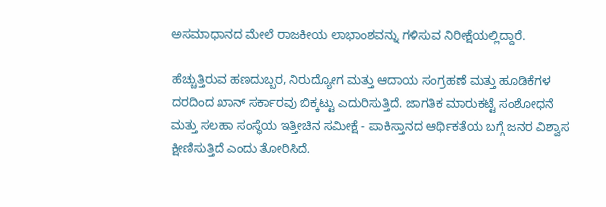ಅಸಮಾಧಾನದ ಮೇಲೆ ರಾಜಕೀಯ ಲಾಭಾಂಶವನ್ನು ಗಳಿಸುವ ನಿರೀಕ್ಷೆಯಲ್ಲಿದ್ದಾರೆ.

ಹೆಚ್ಚುತ್ತಿರುವ ಹಣದುಬ್ಬರ, ನಿರುದ್ಯೋಗ ಮತ್ತು ಆದಾಯ ಸಂಗ್ರಹಣೆ ಮತ್ತು ಹೂಡಿಕೆಗಳ ದರದಿಂದ ಖಾನ್ ಸರ್ಕಾರವು ಬಿಕ್ಕಟ್ಟು ಎದುರಿಸುತ್ತಿದೆ. ಜಾಗತಿಕ ಮಾರುಕಟ್ಟೆ ಸಂಶೋಧನೆ ಮತ್ತು ಸಲಹಾ ಸಂಸ್ಥೆಯ ಇತ್ತೀಚಿನ ಸಮೀಕ್ಷೆ - ಪಾಕಿಸ್ತಾನದ ಆರ್ಥಿಕತೆಯ ಬಗ್ಗೆ ಜನರ ವಿಶ್ವಾಸ ಕ್ಷೀಣಿಸುತ್ತಿದೆ ಎಂದು ತೋರಿಸಿದೆ.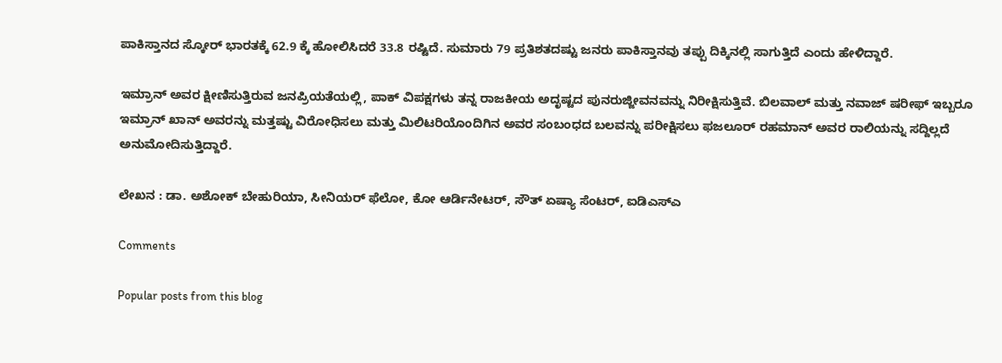ಪಾಕಿಸ್ತಾನದ ಸ್ಕೋರ್ ಭಾರತಕ್ಕೆ 62.9 ಕ್ಕೆ ಹೋಲಿಸಿದರೆ 33.8 ರಷ್ಟಿದೆ. ಸುಮಾರು 79 ಪ್ರತಿಶತದಷ್ಟು ಜನರು ಪಾಕಿಸ್ತಾನವು ತಪ್ಪು ದಿಕ್ಕಿನಲ್ಲಿ ಸಾಗುತ್ತಿದೆ ಎಂದು ಹೇಳಿದ್ದಾರೆ.

ಇಮ್ರಾನ್ ಅವರ ಕ್ಷೀಣಿಸುತ್ತಿರುವ ಜನಪ್ರಿಯತೆಯಲ್ಲಿ, ಪಾಕ್ ವಿಪಕ್ಷಗಳು ತನ್ನ ರಾಜಕೀಯ ಅದೃಷ್ಟದ ಪುನರುಜ್ಜೀವನವನ್ನು ನಿರೀಕ್ಷಿಸುತ್ತಿವೆ. ಬಿಲವಾಲ್ ಮತ್ತು ನವಾಜ್ ಷರೀಫ್ ಇಬ್ಬರೂ ಇಮ್ರಾನ್ ಖಾನ್ ಅವರನ್ನು ಮತ್ತಷ್ಟು ವಿರೋಧಿಸಲು ಮತ್ತು ಮಿಲಿಟರಿಯೊಂದಿಗಿನ ಅವರ ಸಂಬಂಧದ ಬಲವನ್ನು ಪರೀಕ್ಷಿಸಲು ಫಜಲೂರ್ ರಹಮಾನ್ ಅವರ ರಾಲಿಯನ್ನು ಸದ್ದಿಲ್ಲದೆ ಅನುಮೋದಿಸುತ್ತಿದ್ದಾರೆ.

ಲೇಖನ : ಡಾ. ಅಶೋಕ್ ಬೇಹುರಿಯಾ, ಸೀನಿಯರ್ ಫೆಲೋ, ಕೋ ಆರ್ಡಿನೇಟರ್, ಸೌತ್ ಏಷ್ಯಾ ಸೆಂಟರ್, ಐಡಿಎಸ್ಎ

Comments

Popular posts from this blog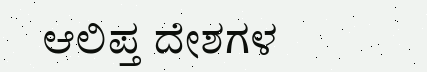ಆಲಿಪ್ತ ದೇಶಗಳ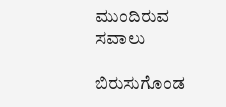ಮುಂದಿರುವ ಸವಾಲು

ಬಿರುಸುಗೊಂಡ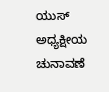ಯುಸ್ ಅಧ್ಯಕ್ಷೀಯ ಚುನಾವಣೆ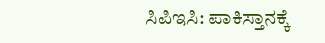ಸಿಪಿಇಸಿ: ಪಾಕಿಸ್ತಾನಕ್ಕೆ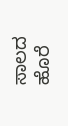ಸಾಲದ ಹೊರೆ